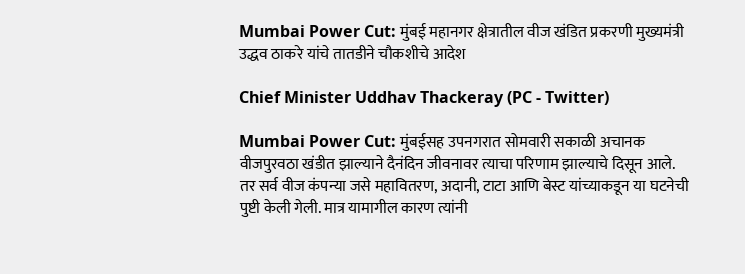Mumbai Power Cut: मुंबई महानगर क्षेत्रातील वीज खंडित प्रकरणी मुख्यमंत्री उद्धव ठाकरे यांचे तातडीने चौकशीचे आदेश

Chief Minister Uddhav Thackeray (PC - Twitter)

Mumbai Power Cut: मुंबईसह उपनगरात सोमवारी सकाळी अचानक वीजपुरवठा खंडीत झाल्याने दैनंदिन जीवनावर त्याचा परिणाम झाल्याचे दिसून आले. तर सर्व वीज कंपन्या जसे महावितरण, अदानी, टाटा आणि बेस्ट यांच्याकडून या घटनेची पुष्टी केली गेली. मात्र यामागील कारण त्यांनी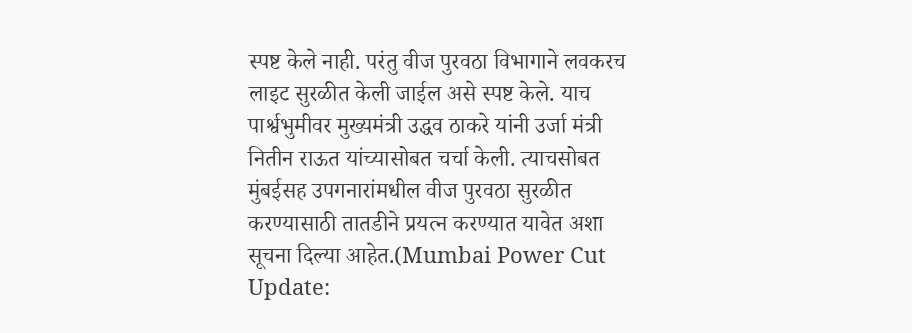स्पष्ट केले नाही. परंतु वीज पुरवठा विभागाने लवकरच लाइट सुरळीत केली जाईल असे स्पष्ट केले. याच पार्श्वभुमीवर मुख्यमंत्री उद्धव ठाकरे यांनी उर्जा मंत्री नितीन राऊत यांच्यासोबत चर्चा केली. त्याचसोबत मुंबईसह उपगनारांमधील वीज पुरवठा सुरळीत करण्यासाठी तातडीने प्रयत्न करण्यात यावेत अशा सूचना दिल्या आहेत.(Mumbai Power Cut Update: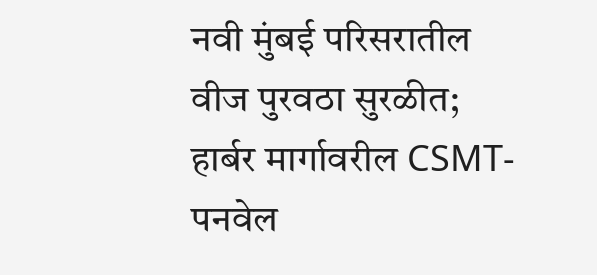नवी मुंबई परिसरातील वीज पुरवठा सुरळीत; हार्बर मार्गावरील CSMT-पनवेल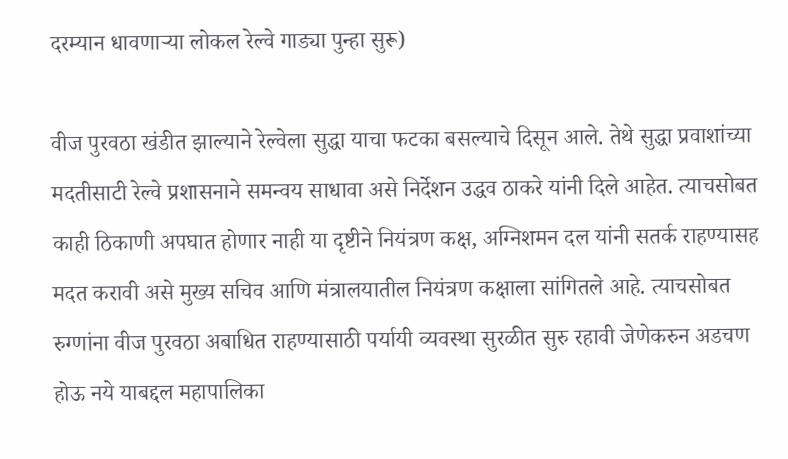दरम्यान धावणाऱ्या लोकल रेल्वे गाड्या पुन्हा सुरू)

वीज पुरवठा खंडीत झाल्याने रेल्वेला सुद्धा याचा फटका बसल्याचे दिसून आले. तेथे सुद्धा प्रवाशांच्या मदतीसाटी रेल्वे प्रशासनाने समन्वय साधावा असे निर्देशन उद्धव ठाकरे यांनी दिले आहेत. त्याचसोबत काही ठिकाणी अपघात होणार नाही या दृष्टीने नियंत्रण कक्ष, अग्निशमन दल यांनी सतर्क राहण्यासह मदत करावी असे मुख्य सचिव आणि मंत्रालयातील नियंत्रण कक्षाला सांगितले आहे. त्याचसोबत रुग्णांना वीज पुरवठा अबाधित राहण्यासाठी पर्यायी व्यवस्था सुरळीत सुरु रहावी जेणेकरुन अडचण होऊ नये याबद्दल महापालिका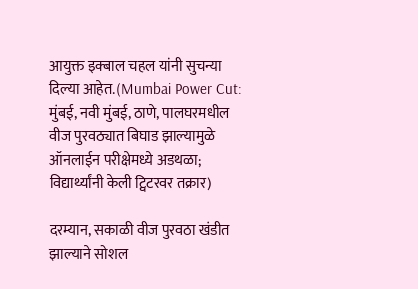आयुक्त इक्बाल चहल यांनी सुचन्या दिल्या आहेत.(Mumbai Power Cut: मुंबई, नवी मुंबई, ठाणे, पालघरमधील वीज पुरवठ्यात बिघाड झाल्यामुळे ऑनलाईन परीक्षेमध्ये अडथळा; विद्यार्थ्यांनी केली ट्विटरवर तक्रार)

दरम्यान, सकाळी वीज पुरवठा खंडीत झाल्याने सोशल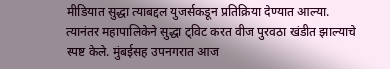मीडियात सुद्धा त्याबद्दल युजर्सकडून प्रतिक्रिया देण्यात आल्या. त्यानंतर महापालिकेने सुद्धा ट्विट करत वीज पुरवठा खंडीत झाल्याचे स्पष्ट केले. मुंबईसह उपनगरात आज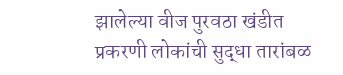झालेल्या वीज पुरवठा खंडीत प्रकरणी लोकांची सुद्धा तारांबळ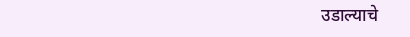उडाल्याचे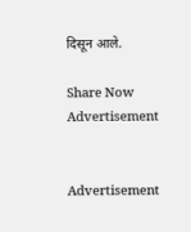दिसून आले.

Share Now
Advertisement


Advertisement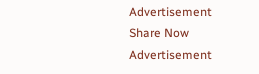Advertisement
Share Now
Advertisement